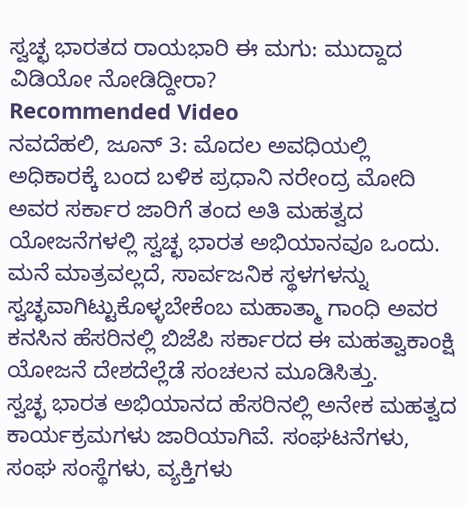ಸ್ವಚ್ಛ ಭಾರತದ ರಾಯಭಾರಿ ಈ ಮಗು: ಮುದ್ದಾದ ವಿಡಿಯೋ ನೋಡಿದ್ದೀರಾ?
Recommended Video
ನವದೆಹಲಿ, ಜೂನ್ 3: ಮೊದಲ ಅವಧಿಯಲ್ಲಿ ಅಧಿಕಾರಕ್ಕೆ ಬಂದ ಬಳಿಕ ಪ್ರಧಾನಿ ನರೇಂದ್ರ ಮೋದಿ ಅವರ ಸರ್ಕಾರ ಜಾರಿಗೆ ತಂದ ಅತಿ ಮಹತ್ವದ ಯೋಜನೆಗಳಲ್ಲಿ ಸ್ವಚ್ಛ ಭಾರತ ಅಭಿಯಾನವೂ ಒಂದು. ಮನೆ ಮಾತ್ರವಲ್ಲದೆ, ಸಾರ್ವಜನಿಕ ಸ್ಥಳಗಳನ್ನು ಸ್ವಚ್ಛವಾಗಿಟ್ಟುಕೊಳ್ಳಬೇಕೆಂಬ ಮಹಾತ್ಮಾ ಗಾಂಧಿ ಅವರ ಕನಸಿನ ಹೆಸರಿನಲ್ಲಿ ಬಿಜೆಪಿ ಸರ್ಕಾರದ ಈ ಮಹತ್ವಾಕಾಂಕ್ಷಿ ಯೋಜನೆ ದೇಶದೆಲ್ಲೆಡೆ ಸಂಚಲನ ಮೂಡಿಸಿತ್ತು.
ಸ್ವಚ್ಛ ಭಾರತ ಅಭಿಯಾನದ ಹೆಸರಿನಲ್ಲಿ ಅನೇಕ ಮಹತ್ವದ ಕಾರ್ಯಕ್ರಮಗಳು ಜಾರಿಯಾಗಿವೆ. ಸಂಘಟನೆಗಳು, ಸಂಘ ಸಂಸ್ಥೆಗಳು, ವ್ಯಕ್ತಿಗಳು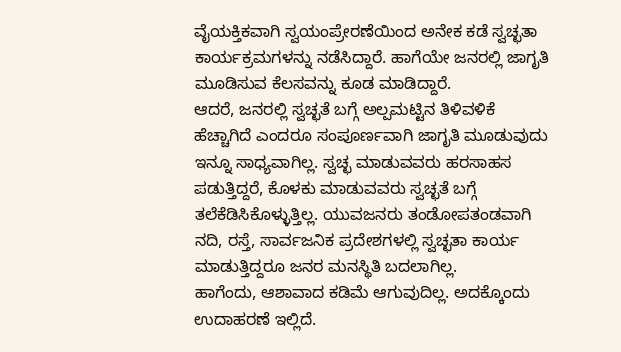ವೈಯಕ್ತಿಕವಾಗಿ ಸ್ವಯಂಪ್ರೇರಣೆಯಿಂದ ಅನೇಕ ಕಡೆ ಸ್ವಚ್ಛತಾ ಕಾರ್ಯಕ್ರಮಗಳನ್ನು ನಡೆಸಿದ್ದಾರೆ. ಹಾಗೆಯೇ ಜನರಲ್ಲಿ ಜಾಗೃತಿ ಮೂಡಿಸುವ ಕೆಲಸವನ್ನು ಕೂಡ ಮಾಡಿದ್ದಾರೆ.
ಆದರೆ, ಜನರಲ್ಲಿ ಸ್ವಚ್ಛತೆ ಬಗ್ಗೆ ಅಲ್ಪಮಟ್ಟಿನ ತಿಳಿವಳಿಕೆ ಹೆಚ್ಚಾಗಿದೆ ಎಂದರೂ ಸಂಪೂರ್ಣವಾಗಿ ಜಾಗೃತಿ ಮೂಡುವುದು ಇನ್ನೂ ಸಾಧ್ಯವಾಗಿಲ್ಲ. ಸ್ವಚ್ಛ ಮಾಡುವವರು ಹರಸಾಹಸ ಪಡುತ್ತಿದ್ದರೆ, ಕೊಳಕು ಮಾಡುವವರು ಸ್ವಚ್ಛತೆ ಬಗ್ಗೆ ತಲೆಕೆಡಿಸಿಕೊಳ್ಳುತ್ತಿಲ್ಲ. ಯುವಜನರು ತಂಡೋಪತಂಡವಾಗಿ ನದಿ, ರಸ್ತೆ, ಸಾರ್ವಜನಿಕ ಪ್ರದೇಶಗಳಲ್ಲಿ ಸ್ವಚ್ಛತಾ ಕಾರ್ಯ ಮಾಡುತ್ತಿದ್ದರೂ ಜನರ ಮನಸ್ಥಿತಿ ಬದಲಾಗಿಲ್ಲ.
ಹಾಗೆಂದು, ಆಶಾವಾದ ಕಡಿಮೆ ಆಗುವುದಿಲ್ಲ. ಅದಕ್ಕೊಂದು ಉದಾಹರಣೆ ಇಲ್ಲಿದೆ.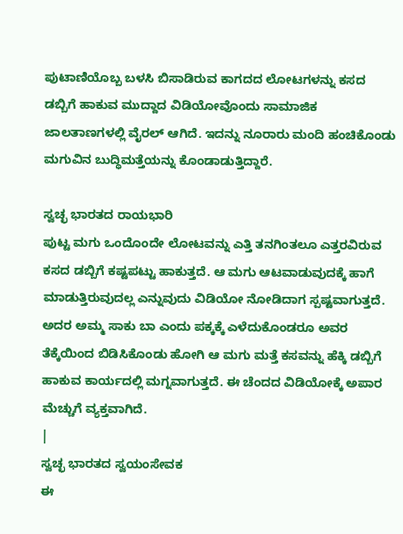ಪುಟಾಣಿಯೊಬ್ಬ ಬಳಸಿ ಬಿಸಾಡಿರುವ ಕಾಗದದ ಲೋಟಗಳನ್ನು ಕಸದ ಡಬ್ಬಿಗೆ ಹಾಕುವ ಮುದ್ದಾದ ವಿಡಿಯೋವೊಂದು ಸಾಮಾಜಿಕ ಜಾಲತಾಣಗಳಲ್ಲಿ ವೈರಲ್ ಆಗಿದೆ. ಇದನ್ನು ನೂರಾರು ಮಂದಿ ಹಂಚಿಕೊಂಡು ಮಗುವಿನ ಬುದ್ಧಿಮತ್ತೆಯನ್ನು ಕೊಂಡಾಡುತ್ತಿದ್ದಾರೆ.

ಸ್ವಚ್ಛ ಭಾರತದ ರಾಯಭಾರಿ
ಪುಟ್ಟ ಮಗು ಒಂದೊಂದೇ ಲೋಟವನ್ನು ಎತ್ತಿ ತನಗಿಂತಲೂ ಎತ್ತರವಿರುವ ಕಸದ ಡಬ್ಬಿಗೆ ಕಷ್ಟಪಟ್ಟು ಹಾಕುತ್ತದೆ. ಆ ಮಗು ಆಟವಾಡುವುದಕ್ಕೆ ಹಾಗೆ ಮಾಡುತ್ತಿರುವುದಲ್ಲ ಎನ್ನುವುದು ವಿಡಿಯೋ ನೋಡಿದಾಗ ಸ್ಪಷ್ಟವಾಗುತ್ತದೆ. ಅದರ ಅಮ್ಮ ಸಾಕು ಬಾ ಎಂದು ಪಕ್ಕಕ್ಕೆ ಎಳೆದುಕೊಂಡರೂ ಅವರ ತೆಕ್ಕೆಯಿಂದ ಬಿಡಿಸಿಕೊಂಡು ಹೋಗಿ ಆ ಮಗು ಮತ್ತೆ ಕಸವನ್ನು ಹೆಕ್ಕಿ ಡಬ್ಬಿಗೆ ಹಾಕುವ ಕಾರ್ಯದಲ್ಲಿ ಮಗ್ನವಾಗುತ್ತದೆ. ಈ ಚೆಂದದ ವಿಡಿಯೋಕ್ಕೆ ಅಪಾರ ಮೆಚ್ಚುಗೆ ವ್ಯಕ್ತವಾಗಿದೆ.
|
ಸ್ವಚ್ಛ ಭಾರತದ ಸ್ವಯಂಸೇವಕ
ಈ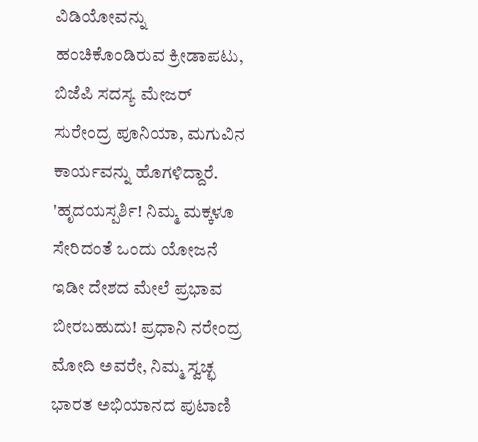ವಿಡಿಯೋವನ್ನು ಹಂಚಿಕೊಂಡಿರುವ ಕ್ರೀಡಾಪಟು, ಬಿಜೆಪಿ ಸದಸ್ಯ ಮೇಜರ್ ಸುರೇಂದ್ರ ಪೂನಿಯಾ, ಮಗುವಿನ ಕಾರ್ಯವನ್ನು ಹೊಗಳಿದ್ದಾರೆ. 'ಹೃದಯಸ್ಪರ್ಶಿ! ನಿಮ್ಮ ಮಕ್ಕಳೂ ಸೇರಿದಂತೆ ಒಂದು ಯೋಜನೆ ಇಡೀ ದೇಶದ ಮೇಲೆ ಪ್ರಭಾವ ಬೀರಬಹುದು! ಪ್ರಧಾನಿ ನರೇಂದ್ರ ಮೋದಿ ಅವರೇ, ನಿಮ್ಮ ಸ್ವಚ್ಛ ಭಾರತ ಅಭಿಯಾನದ ಪುಟಾಣಿ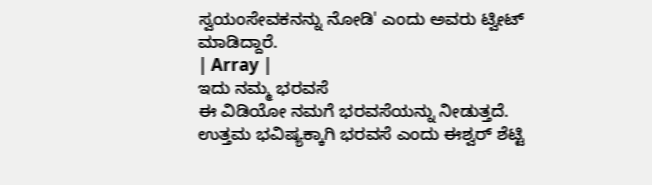ಸ್ವಯಂಸೇವಕನನ್ನು ನೋಡಿ' ಎಂದು ಅವರು ಟ್ವೀಟ್ ಮಾಡಿದ್ದಾರೆ.
| Array |
ಇದು ನಮ್ಮ ಭರವಸೆ
ಈ ವಿಡಿಯೋ ನಮಗೆ ಭರವಸೆಯನ್ನು ನೀಡುತ್ತದೆ. ಉತ್ತಮ ಭವಿಷ್ಯಕ್ಕಾಗಿ ಭರವಸೆ ಎಂದು ಈಶ್ವರ್ ಶೆಟ್ಟಿ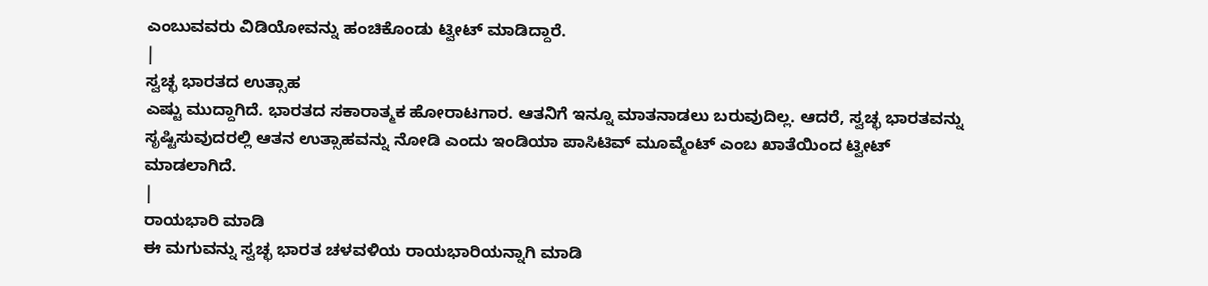ಎಂಬುವವರು ವಿಡಿಯೋವನ್ನು ಹಂಚಿಕೊಂಡು ಟ್ವೀಟ್ ಮಾಡಿದ್ದಾರೆ.
|
ಸ್ವಚ್ಛ ಭಾರತದ ಉತ್ಸಾಹ
ಎಷ್ಟು ಮುದ್ದಾಗಿದೆ. ಭಾರತದ ಸಕಾರಾತ್ಮಕ ಹೋರಾಟಗಾರ. ಆತನಿಗೆ ಇನ್ನೂ ಮಾತನಾಡಲು ಬರುವುದಿಲ್ಲ. ಆದರೆ, ಸ್ವಚ್ಛ ಭಾರತವನ್ನು ಸೃಷ್ಟಿಸುವುದರಲ್ಲಿ ಆತನ ಉತ್ಸಾಹವನ್ನು ನೋಡಿ ಎಂದು ಇಂಡಿಯಾ ಪಾಸಿಟಿವ್ ಮೂವ್ಮೆಂಟ್ ಎಂಬ ಖಾತೆಯಿಂದ ಟ್ವೀಟ್ ಮಾಡಲಾಗಿದೆ.
|
ರಾಯಭಾರಿ ಮಾಡಿ
ಈ ಮಗುವನ್ನು ಸ್ವಚ್ಛ ಭಾರತ ಚಳವಳಿಯ ರಾಯಭಾರಿಯನ್ನಾಗಿ ಮಾಡಿ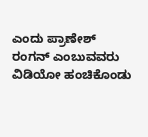ಎಂದು ಪ್ರಾಣೇಶ್ ರಂಗನ್ ಎಂಬುವವರು ವಿಡಿಯೋ ಹಂಚಿಕೊಂಡು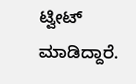ಟ್ವೀಟ್ ಮಾಡಿದ್ದಾರೆ.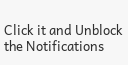Click it and Unblock the Notifications